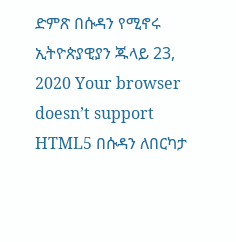ድምጽ በሱዳን የሚኖሩ ኢትዮጵያዊያን ጁላይ 23, 2020 Your browser doesn’t support HTML5 በሱዳን ለበርካታ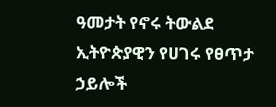ዓመታት የኖሩ ትውልደ ኢትዮጵያዊን የሀገሩ የፀጥታ ኃይሎች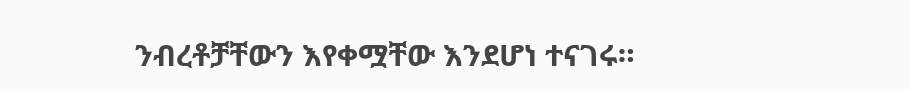ንብረቶቻቸውን እየቀሟቸው እንደሆነ ተናገሩ።